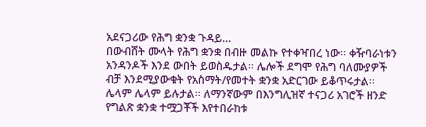አደናጋሪው የሕግ ቋንቋ ጉዳይ…
በውብሸት ሙላት የሕግ ቋንቋ በብዙ መልኩ የተቀዣበረ ነው፡፡ ቀዥባራነቱን አንዳንዶች እንደ ውበት ይወስዱታል፡፡ ሌሎች ደግሞ የሕግ ባለሙያዎች ብቻ እንደሚያውቁት የአስማት/የመተት ቋንቋ አድርገው ይቆጥሩታል፡፡ ሌላም ሌላም ይሉታል፡፡ ለማንኛውም በእንግሊዝኛ ተናጋሪ አገሮች ዘንድ የግልጽ ቋንቋ ተሟጋቾች እየተበራከቱ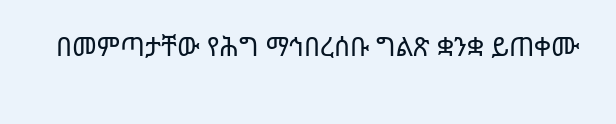በመምጣታቸው የሕግ ማኅበረሰቡ ግልጽ ቋንቋ ይጠቀሙ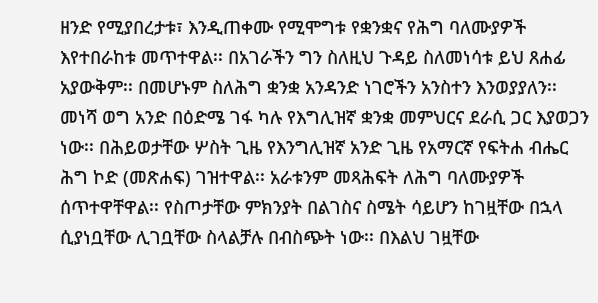ዘንድ የሚያበረታቱ፣ እንዲጠቀሙ የሚሞግቱ የቋንቋና የሕግ ባለሙያዎች እየተበራከቱ መጥተዋል፡፡ በአገራችን ግን ስለዚህ ጉዳይ ስለመነሳቱ ይህ ጸሐፊ አያውቅም፡፡ በመሆኑም ስለሕግ ቋንቋ አንዳንድ ነገሮችን አንስተን እንወያያለን፡፡ መነሻ ወግ አንድ በዕድሜ ገፋ ካሉ የእግሊዝኛ ቋንቋ መምህርና ደራሲ ጋር እያወጋን ነው፡፡ በሕይወታቸው ሦስት ጊዜ የእንግሊዝኛ አንድ ጊዜ የአማርኛ የፍትሐ ብሔር ሕግ ኮድ (መጽሐፍ) ገዝተዋል፡፡ አራቱንም መጻሕፍት ለሕግ ባለሙያዎች ሰጥተዋቸዋል፡፡ የስጦታቸው ምክንያት በልገስና ስሜት ሳይሆን ከገዟቸው በኋላ ሲያነቧቸው ሊገቧቸው ስላልቻሉ በብስጭት ነው፡፡ በእልህ ገዟቸው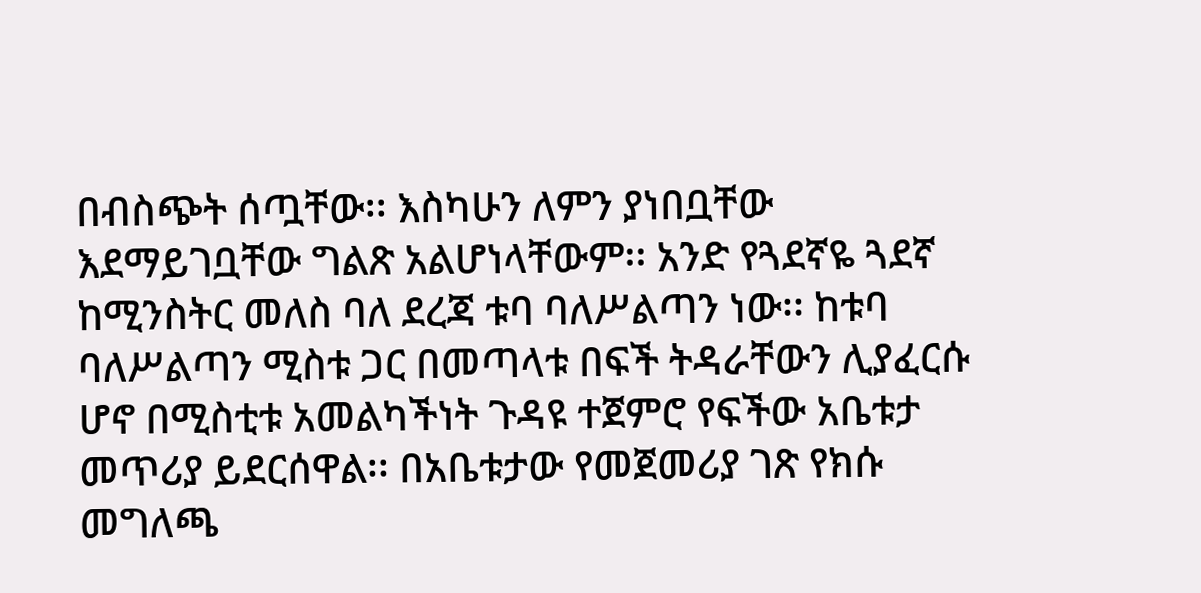በብስጭት ሰጧቸው፡፡ እስካሁን ለምን ያነበቧቸው እደማይገቧቸው ግልጽ አልሆነላቸውም፡፡ አንድ የጓደኛዬ ጓደኛ ከሚንስትር መለስ ባለ ደረጃ ቱባ ባለሥልጣን ነው፡፡ ከቱባ ባለሥልጣን ሚስቱ ጋር በመጣላቱ በፍች ትዳራቸውን ሊያፈርሱ ሆኖ በሚስቲቱ አመልካችነት ጉዳዩ ተጀምሮ የፍችው አቤቱታ መጥሪያ ይደርሰዋል፡፡ በአቤቱታው የመጀመሪያ ገጽ የክሱ መግለጫ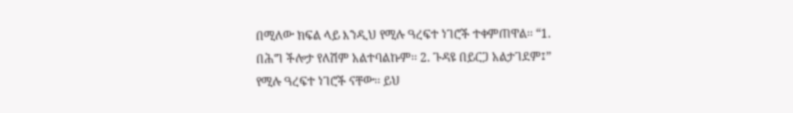በሚለው ክፍል ላይ እንዲህ የሚሉ ዓረፍተ ነገሮች ተቀምጠዋል፡፡ “1. በሕግ ችሎታ የለሽም አልተባልኩም፡፡ 2. ጉዳዩ በይርጋ አልታገደም፤” የሚሉ ዓረፍተ ነገሮች ናቸው፡፡ ይህ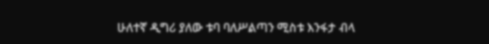ሁለተኛ ዲግሪ ያለው ቱባ ባለሥልጣን ሚስቱ እንፋታ ብላ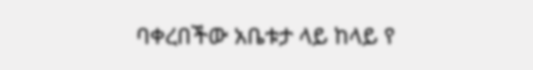ባቀረበችው አቤቱታ ላይ ከላይ የ